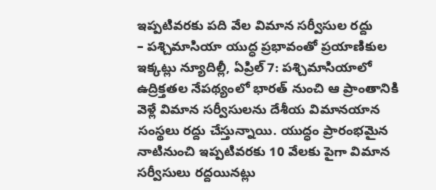ఇప్పటివరకు పది వేల విమాన సర్వీసుల రద్దు
– పశ్చిమాసియా యుద్ధ ప్రభావంతో ప్రయాణికుల ఇక్కట్లు న్యూదిల్లీ, ఏప్రిల్ 7: పశ్చిమాసియాలో ఉద్రిక్తతల నేపథ్యంలో భారత్ నుంచి ఆ ప్రాంతానికి వెళ్లే విమాన సర్వీసులను దేశీయ విమానయాన సంస్థలు రద్దు చేస్తున్నాయి. యుద్ధం ప్రారంభమైన నాటినుంచి ఇప్పటివరకు 10 వేలకు పైగా విమాన సర్వీసులు రద్దయినట్లు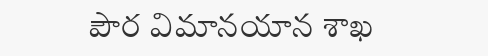పౌర విమానయాన శాఖ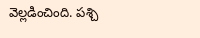వెల్లడించింది. పశ్చి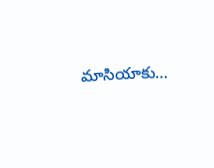మాసియాకు…